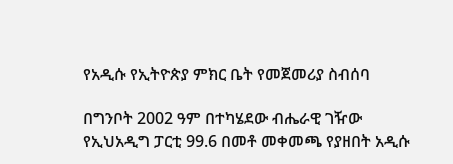የአዲሱ የኢትዮጵያ ምክር ቤት የመጀመሪያ ስብሰባ

በግንቦት 2002 ዓም በተካሄደው ብሔራዊ ገዥው የኢህአዲግ ፓርቲ 99.6 በመቶ መቀመጫ የያዘበት አዲሱ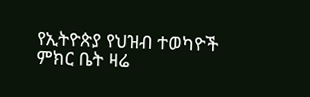የኢትዮጵያ የህዝብ ተወካዮች ምክር ቤት ዛሬ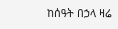ከሰዓት በኃላ ዛሬ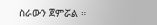ስራውን ጀምሯል ።